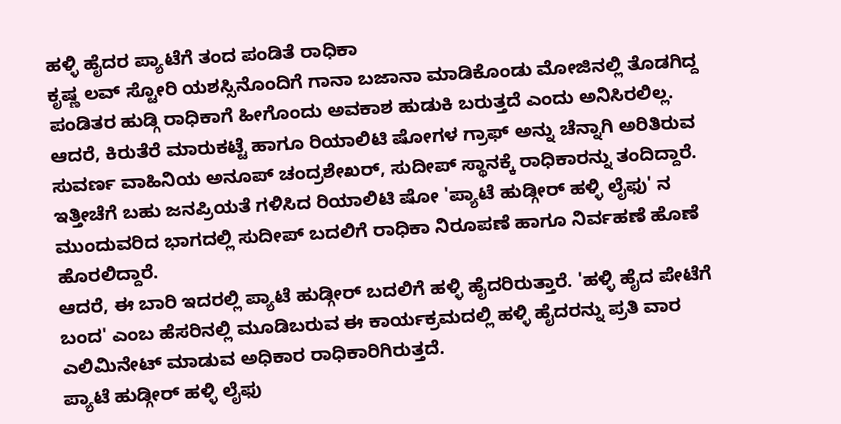ಹಳ್ಳಿ ಹೈದರ ಪ್ಯಾಟೆಗೆ ತಂದ ಪಂಡಿತೆ ರಾಧಿಕಾ
ಕೃಷ್ಣ ಲವ್ ಸ್ಟೋರಿ ಯಶಸ್ಸಿನೊಂದಿಗೆ ಗಾನಾ ಬಜಾನಾ ಮಾಡಿಕೊಂಡು ಮೋಜಿನಲ್ಲಿ ತೊಡಗಿದ್ದ ಪಂಡಿತರ ಹುಡ್ಗಿ ರಾಧಿಕಾಗೆ ಹೀಗೊಂದು ಅವಕಾಶ ಹುಡುಕಿ ಬರುತ್ತದೆ ಎಂದು ಅನಿಸಿರಲಿಲ್ಲ.
ಆದರೆ, ಕಿರುತೆರೆ ಮಾರುಕಟ್ಟೆ ಹಾಗೂ ರಿಯಾಲಿಟಿ ಷೋಗಳ ಗ್ರಾಫ್ ಅನ್ನು ಚೆನ್ನಾಗಿ ಅರಿತಿರುವ ಸುವರ್ಣ ವಾಹಿನಿಯ ಅನೂಪ್ ಚಂದ್ರಶೇಖರ್, ಸುದೀಪ್ ಸ್ಥಾನಕ್ಕೆ ರಾಧಿಕಾರನ್ನು ತಂದಿದ್ದಾರೆ.
ಇತ್ತೀಚೆಗೆ ಬಹು ಜನಪ್ರಿಯತೆ ಗಳಿಸಿದ ರಿಯಾಲಿಟಿ ಷೋ 'ಪ್ಯಾಟೆ ಹುಡ್ಗೀರ್ ಹಳ್ಳಿ ಲೈಫು' ನ ಮುಂದುವರಿದ ಭಾಗದಲ್ಲಿ ಸುದೀಪ್ ಬದಲಿಗೆ ರಾಧಿಕಾ ನಿರೂಪಣೆ ಹಾಗೂ ನಿರ್ವಹಣೆ ಹೊಣೆ ಹೊರಲಿದ್ದಾರೆ.
ಆದರೆ, ಈ ಬಾರಿ ಇದರಲ್ಲಿ ಪ್ಯಾಟೆ ಹುಡ್ಗೀರ್ ಬದಲಿಗೆ ಹಳ್ಳಿ ಹೈದರಿರುತ್ತಾರೆ. 'ಹಳ್ಳಿ ಹೈದ ಪೇಟೆಗೆ ಬಂದ' ಎಂಬ ಹೆಸರಿನಲ್ಲಿ ಮೂಡಿಬರುವ ಈ ಕಾರ್ಯಕ್ರಮದಲ್ಲಿ ಹಳ್ಳಿ ಹೈದರನ್ನು ಪ್ರತಿ ವಾರ ಎಲಿಮಿನೇಟ್ ಮಾಡುವ ಅಧಿಕಾರ ರಾಧಿಕಾರಿಗಿರುತ್ತದೆ.
ಪ್ಯಾಟೆ ಹುಡ್ಗೀರ್ ಹಳ್ಳಿ ಲೈಫು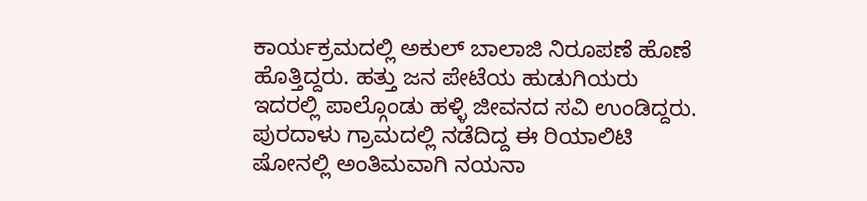ಕಾರ್ಯಕ್ರಮದಲ್ಲಿ ಅಕುಲ್ ಬಾಲಾಜಿ ನಿರೂಪಣೆ ಹೊಣೆ ಹೊತ್ತಿದ್ದರು. ಹತ್ತು ಜನ ಪೇಟೆಯ ಹುಡುಗಿಯರು ಇದರಲ್ಲಿ ಪಾಲ್ಗೊಂಡು ಹಳ್ಳಿ ಜೀವನದ ಸವಿ ಉಂಡಿದ್ದರು. ಪುರದಾಳು ಗ್ರಾಮದಲ್ಲಿ ನಡೆದಿದ್ದ ಈ ರಿಯಾಲಿಟಿ ಷೋನಲ್ಲಿ ಅಂತಿಮವಾಗಿ ನಯನಾ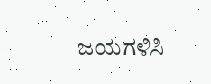ಜಯಗಳಿಸಿ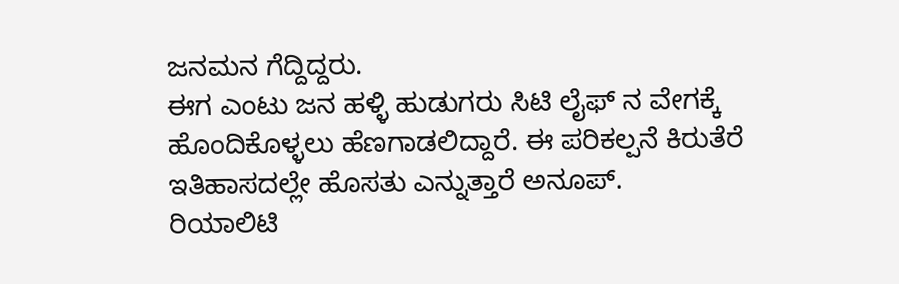ಜನಮನ ಗೆದ್ದಿದ್ದರು.
ಈಗ ಎಂಟು ಜನ ಹಳ್ಳಿ ಹುಡುಗರು ಸಿಟಿ ಲೈಫ್ ನ ವೇಗಕ್ಕೆ ಹೊಂದಿಕೊಳ್ಳಲು ಹೆಣಗಾಡಲಿದ್ದಾರೆ. ಈ ಪರಿಕಲ್ಪನೆ ಕಿರುತೆರೆ ಇತಿಹಾಸದಲ್ಲೇ ಹೊಸತು ಎನ್ನುತ್ತಾರೆ ಅನೂಪ್.
ರಿಯಾಲಿಟಿ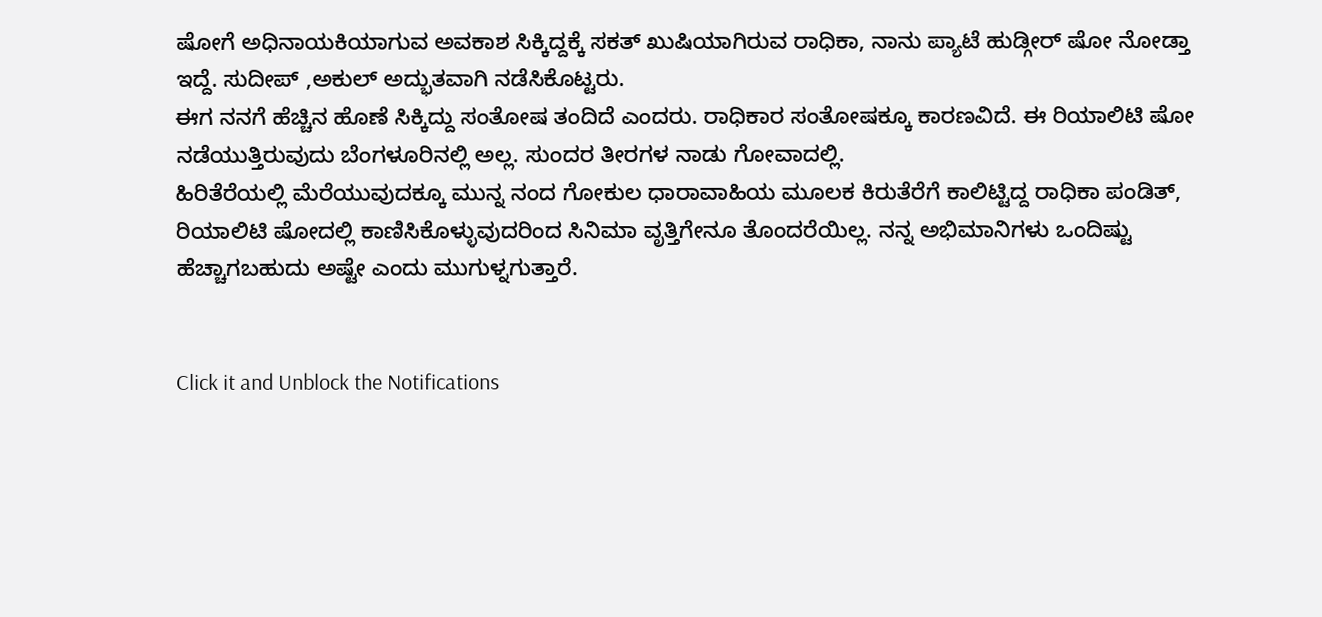ಷೋಗೆ ಅಧಿನಾಯಕಿಯಾಗುವ ಅವಕಾಶ ಸಿಕ್ಕಿದ್ದಕ್ಕೆ ಸಕತ್ ಖುಷಿಯಾಗಿರುವ ರಾಧಿಕಾ, ನಾನು ಪ್ಯಾಟೆ ಹುಡ್ಗೀರ್ ಷೋ ನೋಡ್ತಾ ಇದ್ದೆ. ಸುದೀಪ್ ,ಅಕುಲ್ ಅದ್ಭುತವಾಗಿ ನಡೆಸಿಕೊಟ್ಟರು.
ಈಗ ನನಗೆ ಹೆಚ್ಚಿನ ಹೊಣೆ ಸಿಕ್ಕಿದ್ದು ಸಂತೋಷ ತಂದಿದೆ ಎಂದರು. ರಾಧಿಕಾರ ಸಂತೋಷಕ್ಕೂ ಕಾರಣವಿದೆ. ಈ ರಿಯಾಲಿಟಿ ಷೋ ನಡೆಯುತ್ತಿರುವುದು ಬೆಂಗಳೂರಿನಲ್ಲಿ ಅಲ್ಲ. ಸುಂದರ ತೀರಗಳ ನಾಡು ಗೋವಾದಲ್ಲಿ.
ಹಿರಿತೆರೆಯಲ್ಲಿ ಮೆರೆಯುವುದಕ್ಕೂ ಮುನ್ನ ನಂದ ಗೋಕುಲ ಧಾರಾವಾಹಿಯ ಮೂಲಕ ಕಿರುತೆರೆಗೆ ಕಾಲಿಟ್ಟಿದ್ದ ರಾಧಿಕಾ ಪಂಡಿತ್, ರಿಯಾಲಿಟಿ ಷೋದಲ್ಲಿ ಕಾಣಿಸಿಕೊಳ್ಳುವುದರಿಂದ ಸಿನಿಮಾ ವೃತ್ತಿಗೇನೂ ತೊಂದರೆಯಿಲ್ಲ. ನನ್ನ ಅಭಿಮಾನಿಗಳು ಒಂದಿಷ್ಟು ಹೆಚ್ಚಾಗಬಹುದು ಅಷ್ಟೇ ಎಂದು ಮುಗುಳ್ನಗುತ್ತಾರೆ.


Click it and Unblock the Notifications